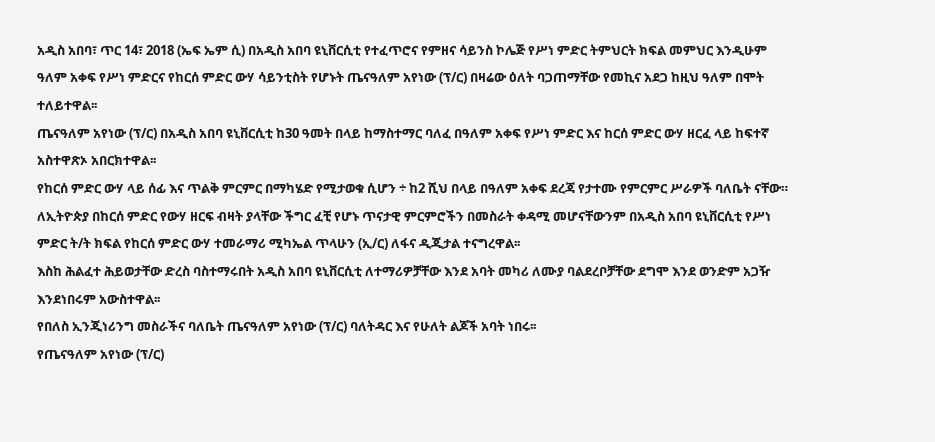አዲስ አበባ፣ ጥር 14፣ 2018 (ኤፍ ኤም ሲ) በአዲስ አበባ ዩኒቨርሲቲ የተፈጥሮና የምዘና ሳይንስ ኮሌጅ የሥነ ምድር ትምህርት ክፍል መምህር እንዲሁም ዓለም አቀፍ የሥነ ምድርና የከርሰ ምድር ውሃ ሳይንቲስት የሆኑት ጤናዓለም አየነው (ፕ/ር) በዛሬው ዕለት ባጋጠማቸው የመኪና አደጋ ከዚህ ዓለም በሞት ተለይተዋል፡፡
ጤናዓለም አየነው (ፕ/ር) በአዲስ አበባ ዩኒቨርሲቲ ከ30 ዓመት በላይ ከማስተማር ባለፈ በዓለም አቀፍ የሥነ ምድር እና ከርሰ ምድር ውሃ ዘርፈ ላይ ከፍተኛ አስተዋጽኦ አበርክተዋል፡፡
የከርሰ ምድር ውሃ ላይ ሰፊ እና ጥልቅ ምርምር በማካሄድ የሚታወቁ ሲሆን ÷ ከ2 ሺህ በላይ በዓለም አቀፍ ደረጃ የታተሙ የምርምር ሥራዎች ባለቤት ናቸው።
ለኢትዮጵያ በከርሰ ምድር የውሃ ዘርፍ ብዛት ያላቸው ችግር ፈቺ የሆኑ ጥናታዊ ምርምሮችን በመስራት ቀዳሚ መሆናቸውንም በአዲስ አበባ ዩኒቨርሲቲ የሥነ ምድር ት/ት ክፍል የከርሰ ምድር ውሃ ተመራማሪ ሚካኤል ጥላሁን (ኢ/ር) ለፋና ዲጂታል ተናግረዋል፡፡
እስከ ሕልፈተ ሕይወታቸው ድረስ ባስተማሩበት አዲስ አበባ ዩኒቨርሲቲ ለተማሪዎቻቸው እንደ አባት መካሪ ለሙያ ባልደረቦቻቸው ደግሞ እንደ ወንድም አጋዥ እንደነበሩም አውስተዋል፡፡
የበለስ ኢንጂነሪንግ መስራችና ባለቤት ጤናዓለም አየነው (ፕ/ር) ባለትዳር እና የሁለት ልጆች አባት ነበሩ፡፡
የጤናዓለም አየነው (ፕ/ር)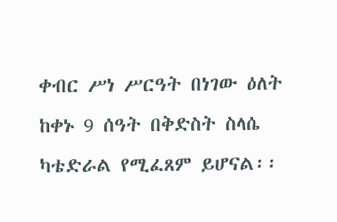ቀብር ሥነ ሥርዓት በነገው ዕለት ከቀኑ 9 ሰዓት በቅድስት ስላሴ ካቴድራል የሚፈጸም ይሆናል፡፡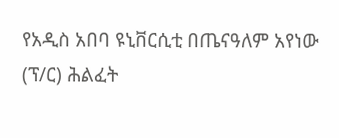የአዲስ አበባ ዩኒቨርሲቲ በጤናዓለም አየነው (ፕ/ር) ሕልፈት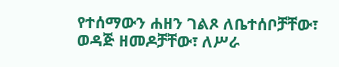የተሰማውን ሐዘን ገልጾ ለቤተሰቦቻቸው፣ ወዳጅ ዘመዶቻቸው፣ ለሥራ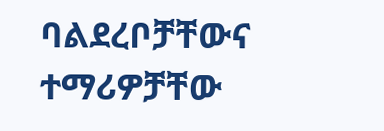ባልደረቦቻቸውና ተማሪዎቻቸው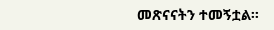መጽናናትን ተመኝቷል፡፡